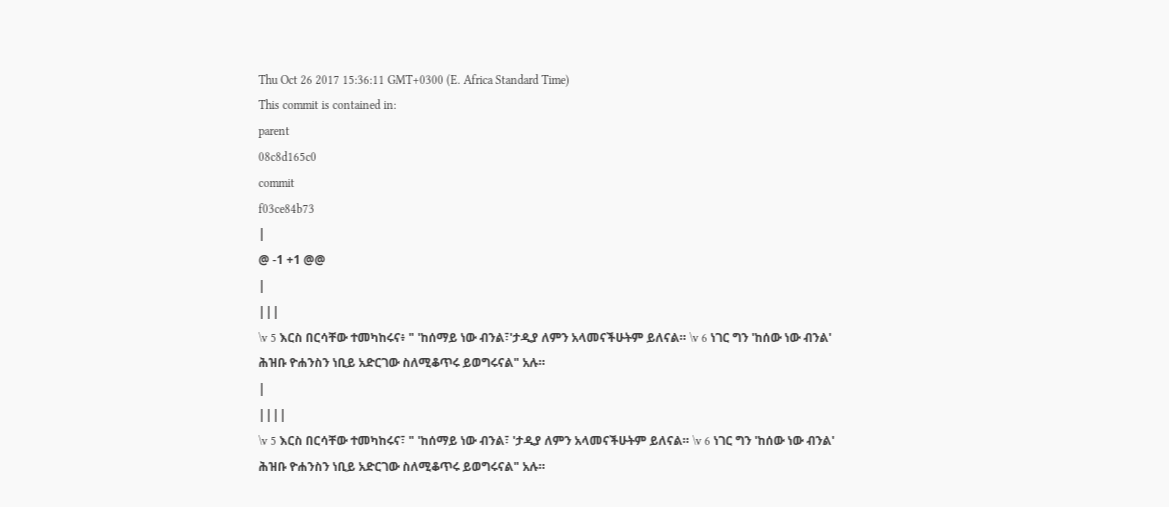Thu Oct 26 2017 15:36:11 GMT+0300 (E. Africa Standard Time)
This commit is contained in:
parent
08c8d165c0
commit
f03ce84b73
|
@ -1 +1 @@
|
|||
\v 5 እርስ በርሳቸው ተመካከሩና፥ " 'ከሰማይ ነው ብንል፣'ታዲያ ለምን አላመናችሁትም ይለናል። \v 6 ነገር ግን 'ከሰው ነው ብንል' ሕዝቡ ዮሐንስን ነቢይ አድርገው ስለሚቆጥሩ ይወግሩናል" አሉ።
|
||||
\v 5 እርስ በርሳቸው ተመካከሩና፣ " 'ከሰማይ ነው ብንል፣ 'ታዲያ ለምን አላመናችሁትም ይለናል። \v 6 ነገር ግን 'ከሰው ነው ብንል' ሕዝቡ ዮሐንስን ነቢይ አድርገው ስለሚቆጥሩ ይወግሩናል" አሉ።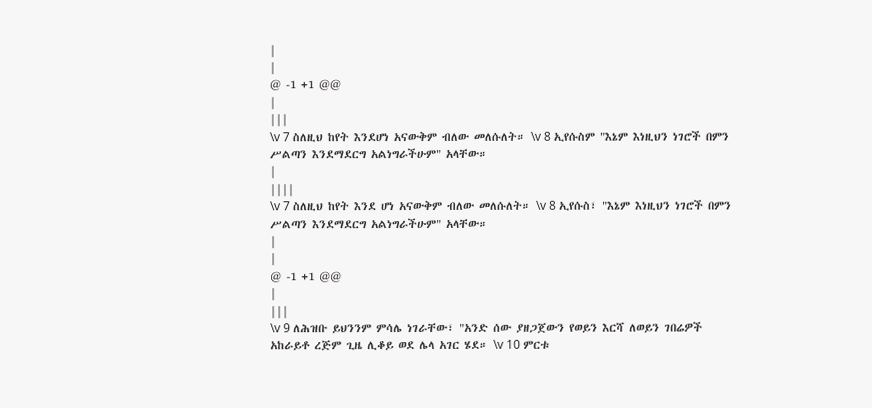|
|
@ -1 +1 @@
|
|||
\v 7 ስለዚህ ከየት እንደሆነ አናውቅም ብለው መለሱለት። \v 8 ኢየሱስም "እኔም እነዚህን ነገሮች በምን ሥልጣን እንደማደርግ አልነግራችሁም" አላቸው።
|
||||
\v 7 ስለዚህ ከየት እንደ ሆነ አናውቅም ብለው መለሱለት። \v 8 ኢየሱስ፣ "እኔም እነዚህን ነገሮች በምን ሥልጣን እንደማደርግ አልነግራችሁም" አላቸው።
|
|
@ -1 +1 @@
|
|||
\v 9 ለሕዝቡ ይህንንም ምሳሌ ነገራቸው፣ "አንድ ሰው ያዘጋጀውን የወይን እርሻ ለወይን ገበሬዎች አከራይቶ ረጅም ጊዜ ሊቆይ ወደ ሌላ አገር ሄደ። \v 10 ምርቱ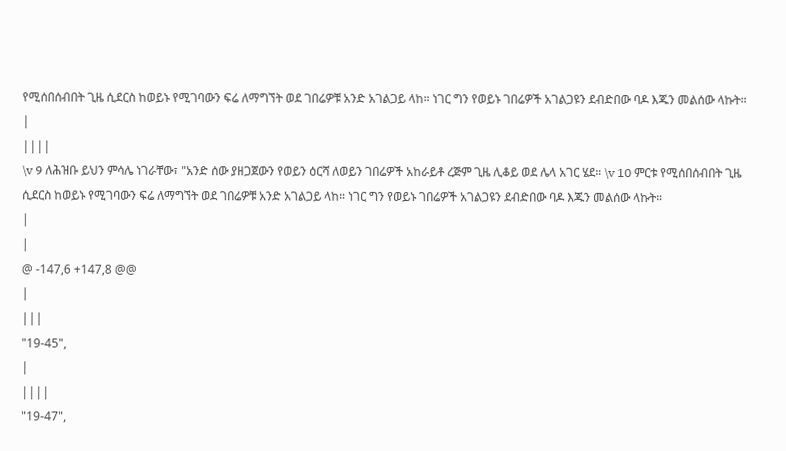የሚሰበሰብበት ጊዜ ሲደርስ ከወይኑ የሚገባውን ፍሬ ለማግኘት ወደ ገበሬዎቹ አንድ አገልጋይ ላከ። ነገር ግን የወይኑ ገበሬዎች አገልጋዩን ደብድበው ባዶ እጁን መልሰው ላኩት።
|
||||
\v 9 ለሕዝቡ ይህን ምሳሌ ነገራቸው፣ "አንድ ሰው ያዘጋጀውን የወይን ዕርሻ ለወይን ገበሬዎች አከራይቶ ረጅም ጊዜ ሊቆይ ወደ ሌላ አገር ሄደ። \v 10 ምርቱ የሚሰበሰብበት ጊዜ ሲደርስ ከወይኑ የሚገባውን ፍሬ ለማግኘት ወደ ገበሬዎቹ አንድ አገልጋይ ላከ። ነገር ግን የወይኑ ገበሬዎች አገልጋዩን ደብድበው ባዶ እጁን መልሰው ላኩት።
|
|
@ -147,6 +147,8 @@
|
|||
"19-45",
|
||||
"19-47",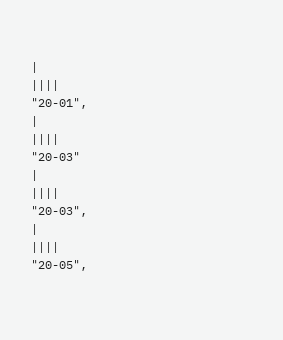|
||||
"20-01",
|
||||
"20-03"
|
||||
"20-03",
|
||||
"20-05",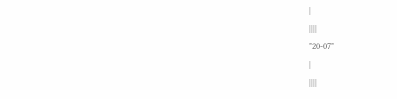|
||||
"20-07"
|
||||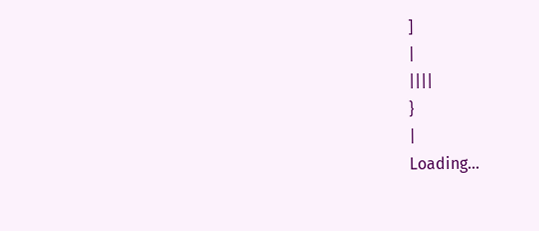]
|
||||
}
|
Loading…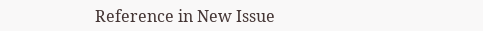Reference in New Issue